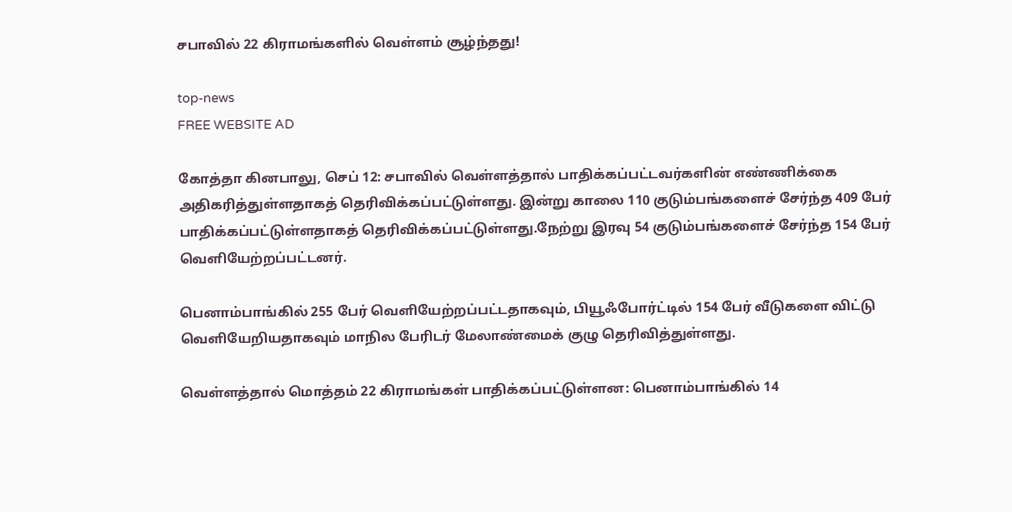சபாவில் 22 கிராமங்களில் வெள்ளம் சூழ்ந்தது!

top-news
FREE WEBSITE AD

கோத்தா கினபாலு, செப் 12: சபாவில் வெள்ளத்தால் பாதிக்கப்பட்டவர்களின் எண்ணிக்கை அதிகரித்துள்ளதாகத் தெரிவிக்கப்பட்டுள்ளது. இன்று காலை 110 குடும்பங்களைச் சேர்ந்த 409 பேர் பாதிக்கப்பட்டுள்ளதாகத் தெரிவிக்கப்பட்டுள்ளது.நேற்று இரவு 54 குடும்பங்களைச் சேர்ந்த 154 பேர் வெளியேற்றப்பட்டனர்.

பெனாம்பாங்கில் 255 பேர் வெளியேற்றப்பட்டதாகவும், பியூஃபோர்ட்டில் 154 பேர் வீடுகளை விட்டு வெளியேறியதாகவும் மாநில பேரிடர் மேலாண்மைக் குழு தெரிவித்துள்ளது.

வெள்ளத்தால் மொத்தம் 22 கிராமங்கள் பாதிக்கப்பட்டுள்ளன: பெனாம்பாங்கில் 14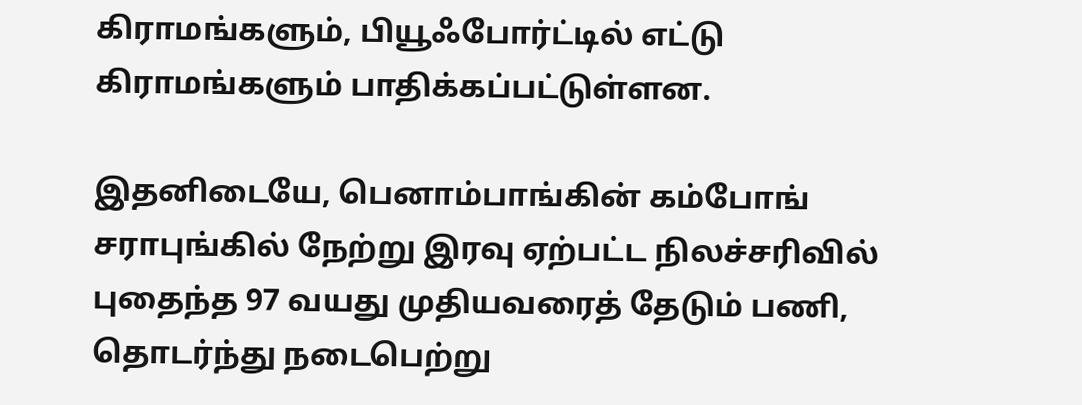கிராமங்களும், பியூஃபோர்ட்டில் எட்டு கிராமங்களும் பாதிக்கப்பட்டுள்ளன.

இதனிடையே, பெனாம்பாங்கின் கம்போங் சராபுங்கில் நேற்று இரவு ஏற்பட்ட நிலச்சரிவில் புதைந்த 97 வயது முதியவரைத் தேடும் பணி,  தொடர்ந்து நடைபெற்று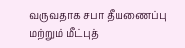வருவதாக சபா தீயணைப்பு மற்றும் மீட்புத்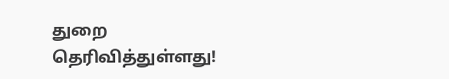துறை தெரிவித்துள்ளது!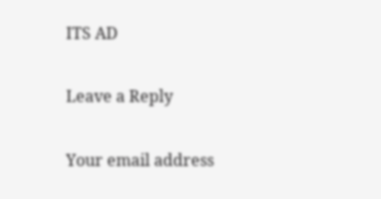ITS AD

Leave a Reply

Your email address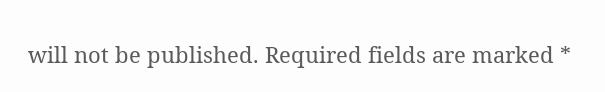will not be published. Required fields are marked *